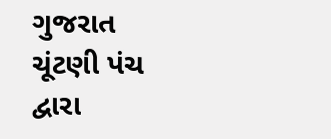ગુજરાત ચૂંટણી પંચ દ્વારા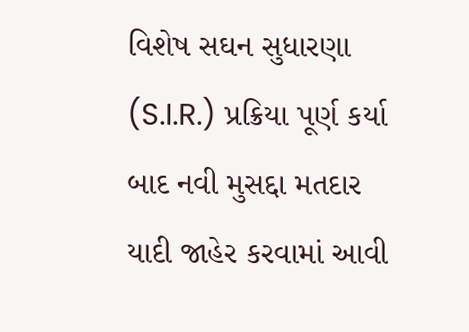વિશેષ સઘન સુધારણા (S.I.R.) પ્રક્રિયા પૂર્ણ કર્યા બાદ નવી મુસદ્દા મતદાર યાદી જાહેર કરવામાં આવી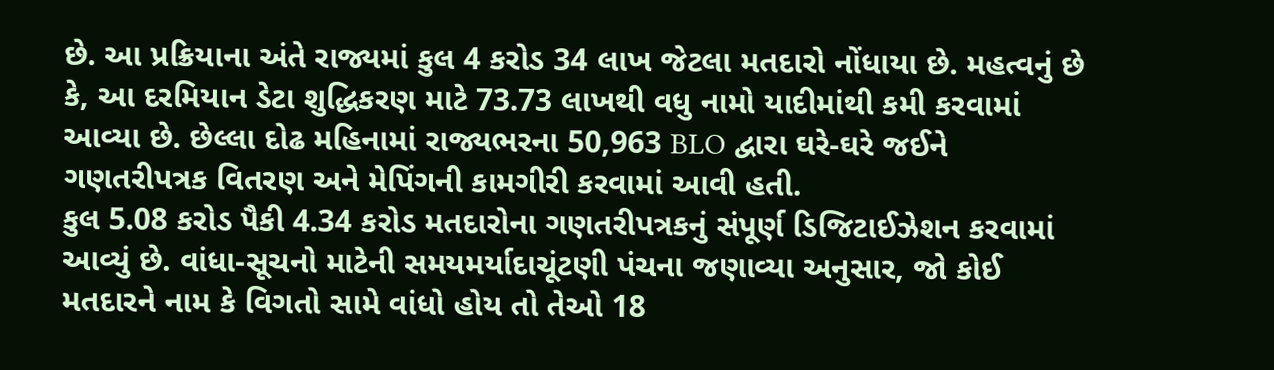છે. આ પ્રક્રિયાના અંતે રાજ્યમાં કુલ 4 કરોડ 34 લાખ જેટલા મતદારો નોંધાયા છે. મહત્વનું છે કે, આ દરમિયાન ડેટા શુદ્ધિકરણ માટે 73.73 લાખથી વધુ નામો યાદીમાંથી કમી કરવામાં આવ્યા છે. છેલ્લા દોઢ મહિનામાં રાજ્યભરના 50,963 BLO દ્વારા ઘરે-ઘરે જઈને ગણતરીપત્રક વિતરણ અને મેપિંગની કામગીરી કરવામાં આવી હતી.
કુલ 5.08 કરોડ પૈકી 4.34 કરોડ મતદારોના ગણતરીપત્રકનું સંપૂર્ણ ડિજિટાઈઝેશન કરવામાં આવ્યું છે. વાંધા-સૂચનો માટેની સમયમર્યાદાચૂંટણી પંચના જણાવ્યા અનુસાર, જો કોઈ મતદારને નામ કે વિગતો સામે વાંધો હોય તો તેઓ 18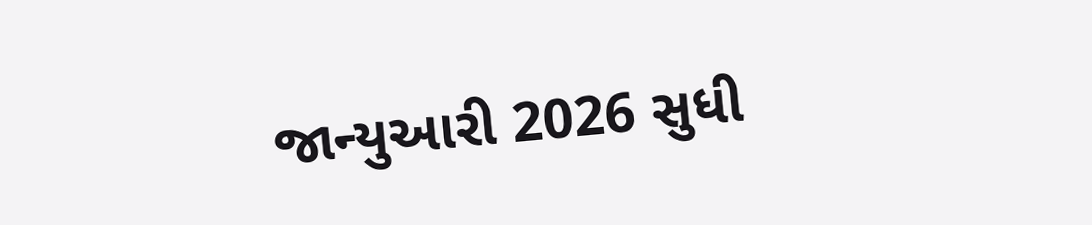જાન્યુઆરી 2026 સુધી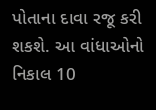પોતાના દાવા રજૂ કરી શકશે. આ વાંધાઓનો નિકાલ 10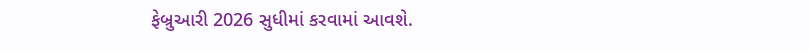ફેબ્રુઆરી 2026 સુધીમાં કરવામાં આવશે.